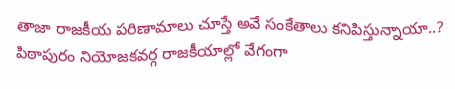తాజా రాజకీయ పరిణామాలు చూస్తే అవే సంకేతాలు కనిపిస్తున్నాయా..? పిఠాపురం నియోజకవర్గ రాజకీయాల్లో వేగంగా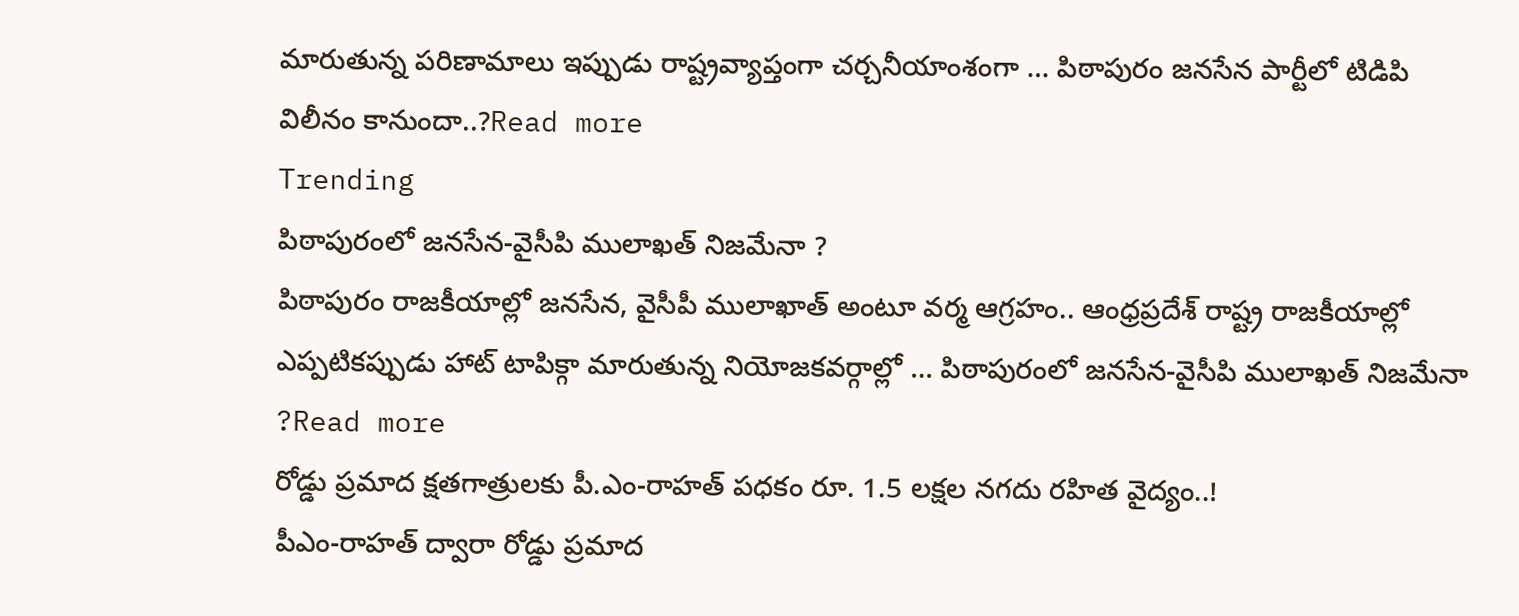మారుతున్న పరిణామాలు ఇప్పుడు రాష్ట్రవ్యాప్తంగా చర్చనీయాంశంగా … పిఠాపురం జనసేన పార్టీలో టిడిపి విలీనం కానుందా..?Read more
Trending
పిఠాపురంలో జనసేన-వైసీపి ములాఖత్ నిజమేనా ?
పిఠాపురం రాజకీయాల్లో జనసేన, వైసీపీ ములాఖాత్ అంటూ వర్మ ఆగ్రహం.. ఆంధ్రప్రదేశ్ రాష్ట్ర రాజకీయాల్లో ఎప్పటికప్పుడు హాట్ టాపిక్గా మారుతున్న నియోజకవర్గాల్లో … పిఠాపురంలో జనసేన-వైసీపి ములాఖత్ నిజమేనా ?Read more
రోడ్డు ప్రమాద క్షతగాత్రులకు పీ.ఎం-రాహత్ పధకం రూ. 1.5 లక్షల నగదు రహిత వైద్యం..!
పీఎం-రాహత్ ద్వారా రోడ్డు ప్రమాద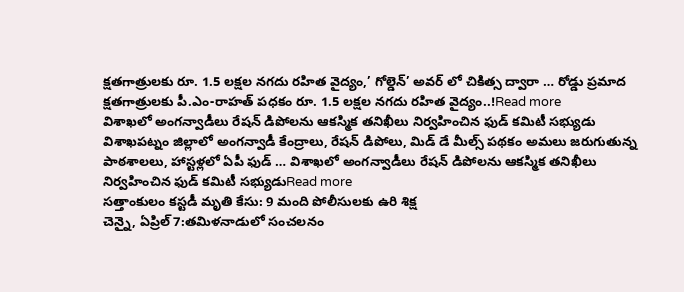క్షతగాత్రులకు రూ. 1.5 లక్షల నగదు రహిత వైద్యం,’ గోల్డెన్’ అవర్ లో చికిత్స ద్వారా … రోడ్డు ప్రమాద క్షతగాత్రులకు పీ.ఎం-రాహత్ పధకం రూ. 1.5 లక్షల నగదు రహిత వైద్యం..!Read more
విశాఖలో అంగన్వాడీలు రేషన్ డిపోలను ఆకస్మిక తనిఖీలు నిర్వహించిన ఫుడ్ కమిటీ సభ్యుడు
విశాఖపట్నం జిల్లాలో అంగన్వాడీ కేంద్రాలు, రేషన్ డిపోలు, మిడ్ డే మీల్స్ పథకం అమలు జరుగుతున్న పాఠశాలలు, హాస్టళ్లలో ఏపీ ఫుడ్ … విశాఖలో అంగన్వాడీలు రేషన్ డిపోలను ఆకస్మిక తనిఖీలు నిర్వహించిన ఫుడ్ కమిటీ సభ్యుడుRead more
సత్తాంకులం కస్టడీ మృతి కేసు: 9 మంది పోలీసులకు ఉరి శిక్ష
చెన్నై, ఏప్రిల్ 7:తమిళనాడులో సంచలనం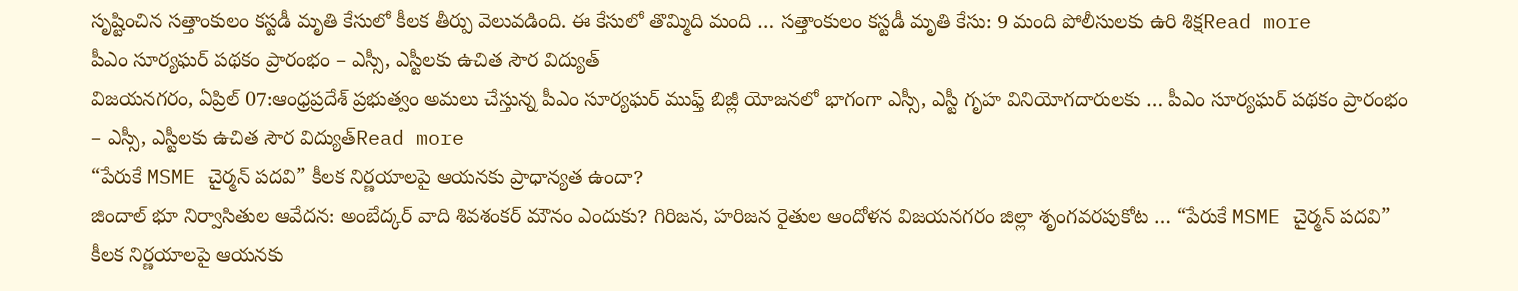సృష్టించిన సత్తాంకులం కస్టడీ మృతి కేసులో కీలక తీర్పు వెలువడింది. ఈ కేసులో తొమ్మిది మంది … సత్తాంకులం కస్టడీ మృతి కేసు: 9 మంది పోలీసులకు ఉరి శిక్షRead more
పీఎం సూర్యఘర్ పథకం ప్రారంభం – ఎస్సీ, ఎస్టీలకు ఉచిత సౌర విద్యుత్
విజయనగరం, ఏప్రిల్ 07:ఆంధ్రప్రదేశ్ ప్రభుత్వం అమలు చేస్తున్న పీఎం సూర్యఘర్ ముఫ్త్ బిజ్లీ యోజనలో భాగంగా ఎస్సీ, ఎస్టీ గృహ వినియోగదారులకు … పీఎం సూర్యఘర్ పథకం ప్రారంభం – ఎస్సీ, ఎస్టీలకు ఉచిత సౌర విద్యుత్Read more
“పేరుకే MSME చైర్మన్ పదవి” కీలక నిర్ణయాలపై ఆయనకు ప్రాధాన్యత ఉందా?
జిందాల్ భూ నిర్వాసితుల ఆవేదన: అంబేద్కర్ వాది శివశంకర్ మౌనం ఎందుకు? గిరిజన, హరిజన రైతుల ఆందోళన విజయనగరం జిల్లా శృంగవరపుకోట … “పేరుకే MSME చైర్మన్ పదవి” కీలక నిర్ణయాలపై ఆయనకు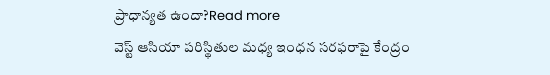ప్రాధాన్యత ఉందా?Read more
వెస్ట్ ఆసియా పరిస్థితుల మధ్య ఇంధన సరఫరాపై కేంద్రం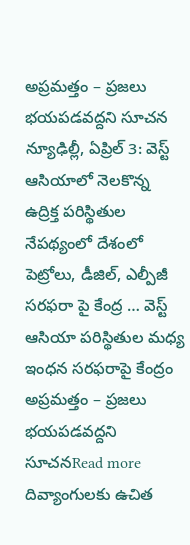అప్రమత్తం – ప్రజలు భయపడవద్దని సూచన
న్యూఢిల్లీ, ఏప్రిల్ 3: వెస్ట్ ఆసియాలో నెలకొన్న ఉద్రిక్త పరిస్థితుల నేపథ్యంలో దేశంలో పెట్రోలు, డీజిల్, ఎల్పీజీ సరఫరా పై కేంద్ర … వెస్ట్ ఆసియా పరిస్థితుల మధ్య ఇంధన సరఫరాపై కేంద్రం అప్రమత్తం – ప్రజలు భయపడవద్దని సూచనRead more
దివ్యాంగులకు ఉచిత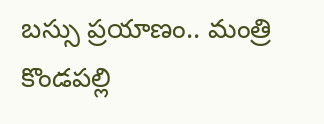బస్సు ప్రయాణం.. మంత్రి కొండపల్లి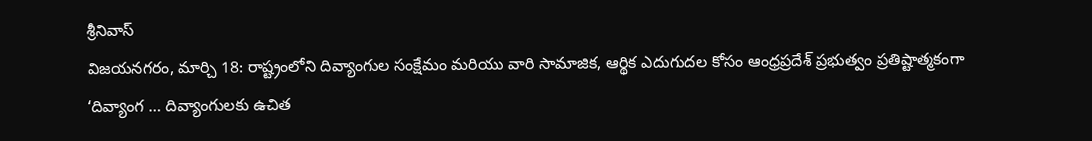శ్రీనివాస్
విజయనగరం, మార్చి 18: రాష్ట్రంలోని దివ్యాంగుల సంక్షేమం మరియు వారి సామాజిక, ఆర్థిక ఎదుగుదల కోసం ఆంధ్రప్రదేశ్ ప్రభుత్వం ప్రతిష్టాత్మకంగా ‘దివ్యాంగ … దివ్యాంగులకు ఉచిత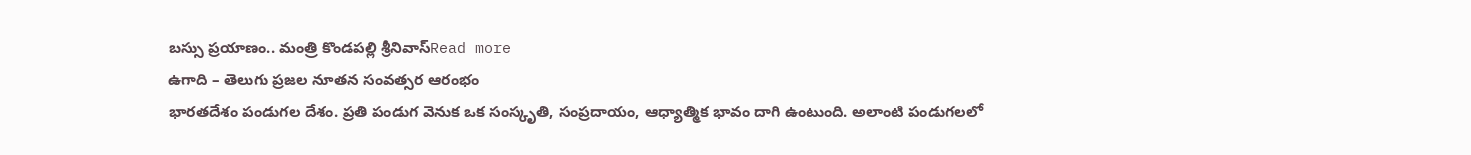బస్సు ప్రయాణం.. మంత్రి కొండపల్లి శ్రీనివాస్Read more
ఉగాది – తెలుగు ప్రజల నూతన సంవత్సర ఆరంభం
భారతదేశం పండుగల దేశం. ప్రతి పండుగ వెనుక ఒక సంస్కృతి, సంప్రదాయం, ఆధ్యాత్మిక భావం దాగి ఉంటుంది. అలాంటి పండుగలలో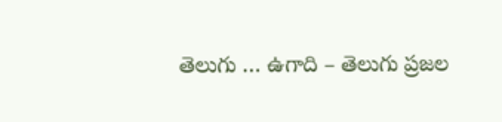తెలుగు … ఉగాది – తెలుగు ప్రజల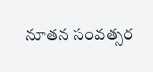నూతన సంవత్సర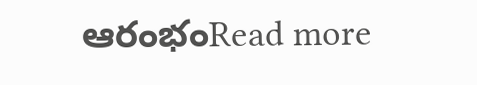ఆరంభంRead more